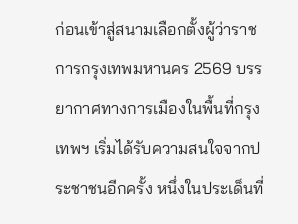ก่อนเข้าสู่สนามเลือกตั้งผู้ว่าราชการกรุงเทพมหานคร 2569 บรรยากาศทางการเมืองในพื้นที่กรุงเทพฯ เริ่มได้รับความสนใจจากประชาชนอีกครั้ง หนึ่งในประเด็นที่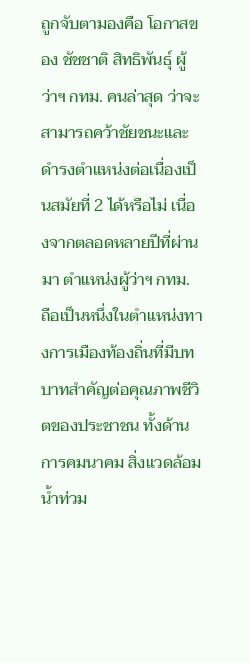ถูกจับตามองคือ โอกาสของ ชัชชาติ สิทธิพันธุ์ ผู้ว่าฯ กทม. คนล่าสุด ว่าจะสามารถคว้าชัยชนะและดำรงตำแหน่งต่อเนื่องเป็นสมัยที่ 2 ได้หรือไม่ เนื่องจากตลอดหลายปีที่ผ่านมา ตำแหน่งผู้ว่าฯ กทม. ถือเป็นหนึ่งในตำแหน่งทางการเมืองท้องถิ่นที่มีบทบาทสำคัญต่อคุณภาพชีวิตของประชาชน ทั้งด้านการคมนาคม สิ่งแวดล้อม น้ำท่วม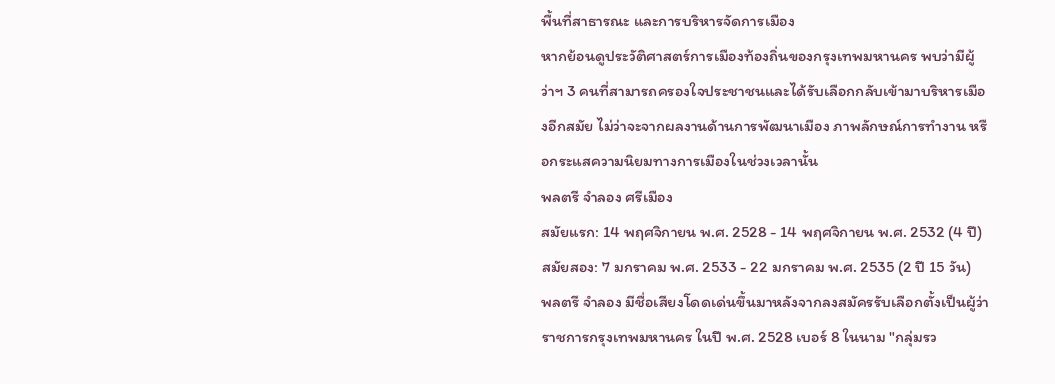พื้นที่สาธารณะ และการบริหารจัดการเมือง
หากย้อนดูประวัติศาสตร์การเมืองท้องถิ่นของกรุงเทพมหานคร พบว่ามีผู้ว่าฯ 3 คนที่สามารถครองใจประชาชนและได้รับเลือกกลับเข้ามาบริหารเมืองอีกสมัย ไม่ว่าจะจากผลงานด้านการพัฒนาเมือง ภาพลักษณ์การทำงาน หรือกระแสความนิยมทางการเมืองในช่วงเวลานั้น
พลตรี จำลอง ศรีเมือง
สมัยแรก: 14 พฤศจิกายน พ.ศ. 2528 - 14 พฤศจิกายน พ.ศ. 2532 (4 ปี)
สมัยสอง: 7 มกราคม พ.ศ. 2533 - 22 มกราคม พ.ศ. 2535 (2 ปี 15 วัน)
พลตรี จำลอง มีชื่อเสียงโดดเด่นขึ้นมาหลังจากลงสมัครรับเลือกตั้งเป็นผู้ว่าราชการกรุงเทพมหานคร ในปี พ.ศ. 2528 เบอร์ 8 ในนาม "กลุ่มรว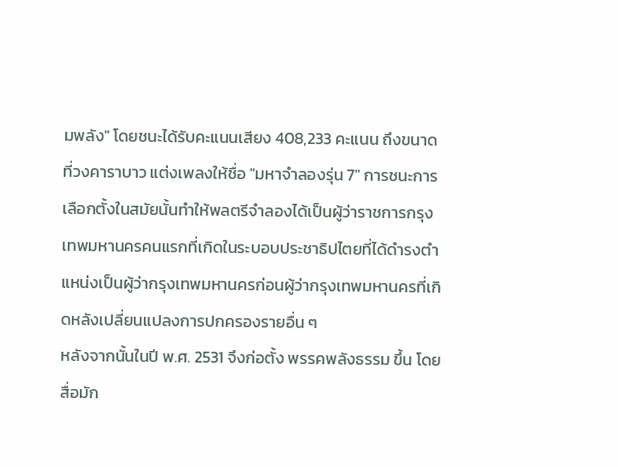มพลัง" โดยชนะได้รับคะแนนเสียง 408,233 คะแนน ถึงขนาดที่วงคาราบาว แต่งเพลงให้ชื่อ "มหาจำลองรุ่น 7" การชนะการเลือกตั้งในสมัยนั้นทำให้พลตรีจำลองได้เป็นผู้ว่าราชการกรุงเทพมหานครคนแรกที่เกิดในระบอบประชาธิปไตยที่ได้ดำรงตำแหน่งเป็นผู้ว่ากรุงเทพมหานครก่อนผู้ว่ากรุงเทพมหานครที่เกิดหลังเปลี่ยนแปลงการปกครองรายอื่น ๆ
หลังจากนั้นในปี พ.ศ. 2531 จึงก่อตั้ง พรรคพลังธรรม ขึ้น โดยสื่อมัก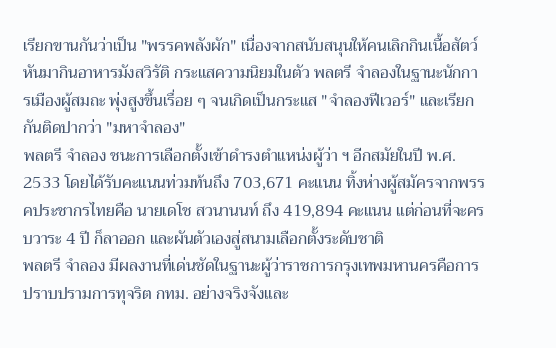เรียกขานกันว่าเป็น "พรรคพลังผัก" เนื่องจากสนับสนุนให้คนเลิกกินเนื้อสัตว์หันมากินอาหารมังสวิรัติ กระแสความนิยมในตัว พลตรี จำลองในฐานะนักการเมืองผู้สมถะ พุ่งสูงขึ้นเรื่อย ๆ จนเกิดเป็นกระแส "จำลองฟีเวอร์" และเรียกกันติดปากว่า "มหาจำลอง"
พลตรี จำลอง ชนะการเลือกตั้งเข้าดำรงตำแหน่งผู้ว่า ฯ อีกสมัยในปี พ.ศ. 2533 โดยได้รับคะแนนท่วมท้นถึง 703,671 คะแนน ทิ้งห่างผู้สมัครจากพรรคประชากรไทยคือ นายเดโช สวนานนท์ ถึง 419,894 คะแนน แต่ก่อนที่จะครบวาระ 4 ปี ก็ลาออก และผันตัวเองสู่สนามเลือกตั้งระดับชาติ
พลตรี จำลอง มีผลงานที่เด่นชัดในฐานะผู้ว่าราชการกรุงเทพมหานครคือการปราบปรามการทุจริต กทม. อย่างจริงจังและ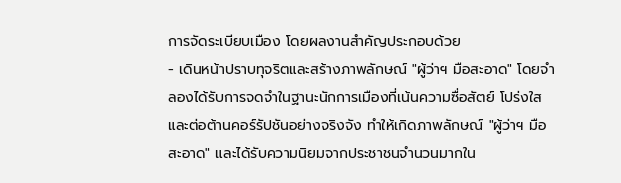การจัดระเบียบเมือง โดยผลงานสำคัญประกอบด้วย
- เดินหน้าปราบทุจริตและสร้างภาพลักษณ์ "ผู้ว่าฯ มือสะอาด" โดยจำลองได้รับการจดจำในฐานะนักการเมืองที่เน้นความซื่อสัตย์ โปร่งใส และต่อต้านคอร์รัปชันอย่างจริงจัง ทำให้เกิดภาพลักษณ์ "ผู้ว่าฯ มือสะอาด" และได้รับความนิยมจากประชาชนจำนวนมากใน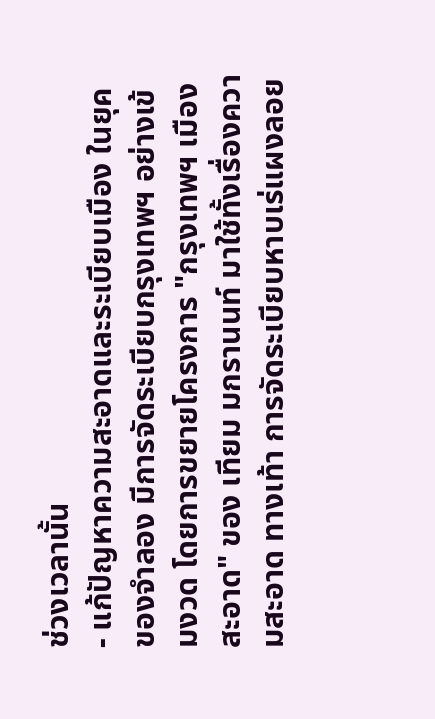ช่วงเวลานั้น
- แก้ปัญหาความสะอาดและระเบียบเมือง ในยุคของจำลอง มีการจัดระเบียบกรุงเทพฯ อย่างเข้มงวด โดยการขยายโครงการ "กรุงเทพฯ เมืองสะอาด" ของ เทียม มกรานนท์ มาใช้ทั้งเรื่องความสะอาด ทางเท้า การจัดระเบียบหาบเร่แผงลอย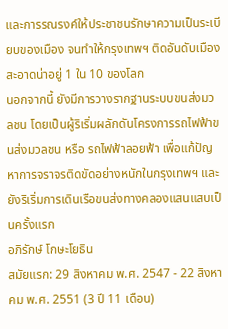และการรณรงค์ให้ประชาชนรักษาความเป็นระเบียบของเมือง จนทำให้กรุงเทพฯ ติดอันดับเมืองสะอาดน่าอยู่ 1 ใน 10 ของโลก
นอกจากนี้ ยังมีการวางรากฐานระบบขนส่งมวลชน โดยเป็นผู้ริเริ่มผลักดันโครงการรถไฟฟ้าขนส่งมวลชน หรือ รถไฟฟ้าลอยฟ้า เพื่อแก้ปัญหาการจราจรติดขัดอย่างหนักในกรุงเทพฯ และยังริเริ่มการเดินเรือขนส่งทางคลองแสนแสบเป็นครั้งแรก
อภิรักษ์ โกษะโยธิน
สมัยแรก: 29 สิงหาคม พ.ศ. 2547 - 22 สิงหาคม พ.ศ. 2551 (3 ปี 11 เดือน)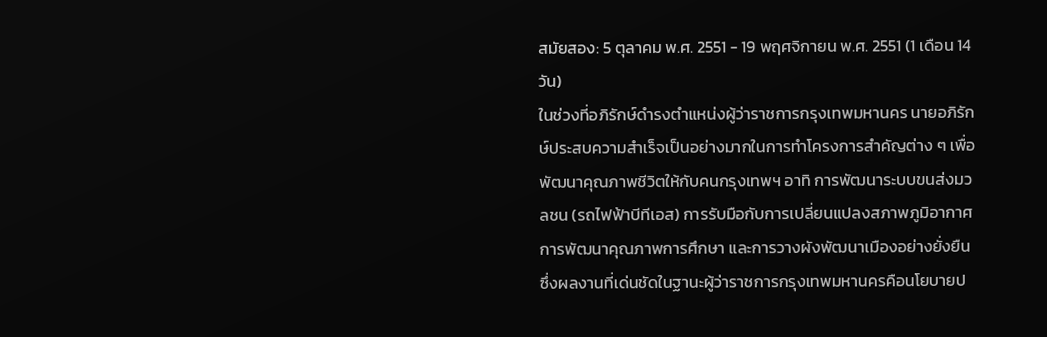สมัยสอง: 5 ตุลาคม พ.ศ. 2551 - 19 พฤศจิกายน พ.ศ. 2551 (1 เดือน 14 วัน)
ในช่วงที่อภิรักษ์ดำรงตำแหน่งผู้ว่าราชการกรุงเทพมหานคร นายอภิรักษ์ประสบความสำเร็จเป็นอย่างมากในการทำโครงการสำคัญต่าง ๆ เพื่อพัฒนาคุณภาพชีวิตให้กับคนกรุงเทพฯ อาทิ การพัฒนาระบบขนส่งมวลชน (รถไฟฟ้าบีทีเอส) การรับมือกับการเปลี่ยนแปลงสภาพภูมิอากาศ การพัฒนาคุณภาพการศึกษา และการวางผังพัฒนาเมืองอย่างยั่งยืน ซึ่งผลงานที่เด่นชัดในฐานะผู้ว่าราชการกรุงเทพมหานครคือนโยบายป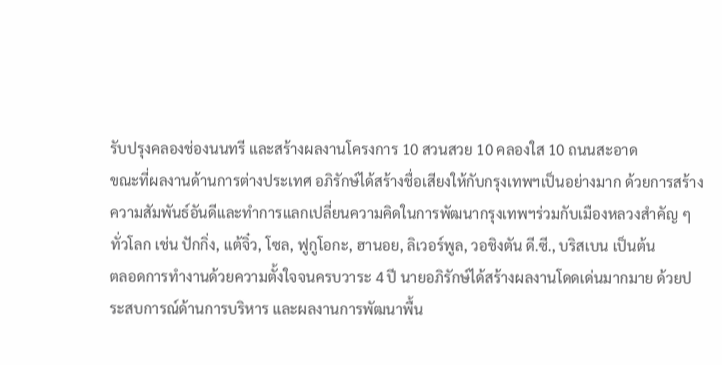รับปรุงคลองช่องนนทรี และสร้างผลงานโครงการ 10 สวนสวย 10 คลองใส 10 ถนนสะอาด
ขณะที่ผลงานด้านการต่างประเทศ อภิรักษ์ได้สร้างชื่อเสียงให้กับกรุงเทพฯเป็นอย่างมาก ด้วยการสร้างความสัมพันธ์อันดีและทำการแลกเปลี่ยนความคิดในการพัฒนากรุงเทพฯร่วมกับเมืองหลวงสำคัญ ๆ ทั่วโลก เช่น ปักกิ่ง, แต้จิ๋ว, โซล, ฟูกูโอกะ, ฮานอย, ลิเวอร์พูล, วอชิงตัน ดี.ซี., บริสเบน เป็นต้น
ตลอดการทำงานด้วยความตั้งใจจนครบวาระ 4 ปี นายอภิรักษ์ได้สร้างผลงานโดดเด่นมากมาย ด้วยประสบการณ์ด้านการบริหาร และผลงานการพัฒนาพื้น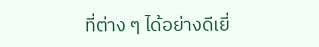ที่ต่าง ๆ ได้อย่างดีเยี่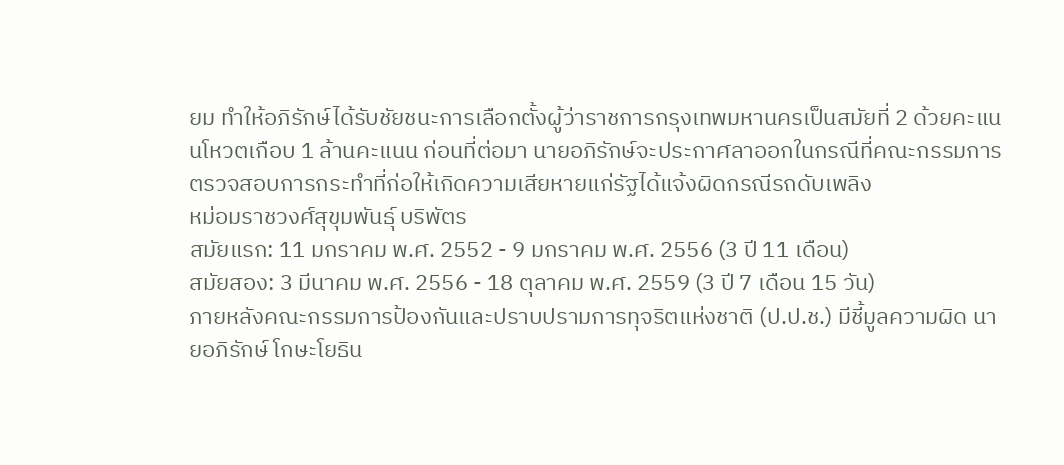ยม ทำให้อภิรักษ์ได้รับชัยชนะการเลือกตั้งผู้ว่าราชการกรุงเทพมหานครเป็นสมัยที่ 2 ด้วยคะแนนโหวตเกือบ 1 ล้านคะแนน ก่อนที่ต่อมา นายอภิรักษ์จะประกาศลาออกในกรณีที่คณะกรรมการตรวจสอบการกระทำที่ก่อให้เกิดความเสียหายแก่รัฐได้แจ้งผิดกรณีรถดับเพลิง
หม่อมราชวงศ์สุขุมพันธุ์ บริพัตร
สมัยแรก: 11 มกราคม พ.ศ. 2552 - 9 มกราคม พ.ศ. 2556 (3 ปี 11 เดือน)
สมัยสอง: 3 มีนาคม พ.ศ. 2556 - 18 ตุลาคม พ.ศ. 2559 (3 ปี 7 เดือน 15 วัน)
ภายหลังคณะกรรมการป้องกันและปราบปรามการทุจริตแห่งชาติ (ป.ป.ช.) มีชี้มูลความผิด นายอภิรักษ์ โกษะโยธิน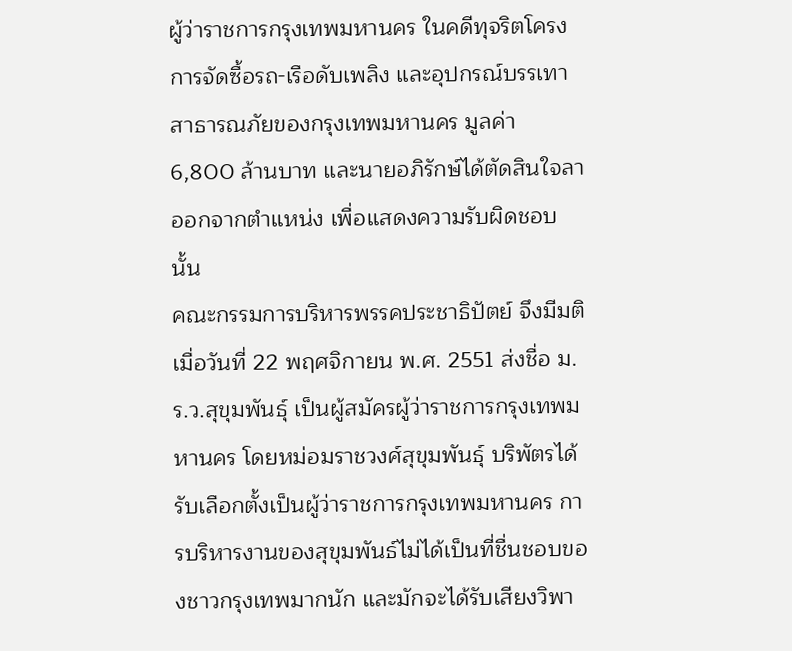ผู้ว่าราชการกรุงเทพมหานคร ในคดีทุจริตโครงการจัดซื้อรถ-เรือดับเพลิง และอุปกรณ์บรรเทาสาธารณภัยของกรุงเทพมหานคร มูลค่า 6,800 ล้านบาท และนายอภิรักษ์ได้ตัดสินใจลาออกจากตำแหน่ง เพื่อแสดงความรับผิดชอบนั้น
คณะกรรมการบริหารพรรคประชาธิปัตย์ จึงมีมติเมื่อวันที่ 22 พฤศจิกายน พ.ศ. 2551 ส่งชื่อ ม.ร.ว.สุขุมพันธุ์ เป็นผู้สมัครผู้ว่าราชการกรุงเทพมหานคร โดยหม่อมราชวงศ์สุขุมพันธุ์ บริพัตรได้รับเลือกตั้งเป็นผู้ว่าราชการกรุงเทพมหานคร การบริหารงานของสุขุมพันธ์ไม่ได้เป็นที่ชื่นชอบของชาวกรุงเทพมากนัก และมักจะได้รับเสียงวิพา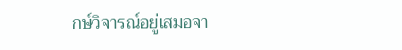กษ์วิจารณ์อยู่เสมอจา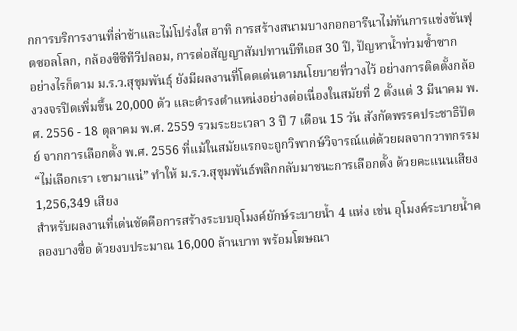กการบริการงานที่ล่าช้าและไม่โปร่งใส อาทิ การสร้างสนามบางกอกอารีนาไม่ทันการแข่งขันฟุตซอลโลก, กล้องซีซีทีวีปลอม, การต่อสัญญาสัมปทานบีทีเอส 30 ปี, ปัญหาน้ำท่วมซ้ำซาก
อย่างไรก็ตาม ม.ร.ว.สุขุมพันธุ์ ยังมีผลงานที่โดดเด่นตามนโยบายที่วางไว้ อย่างการติดตั้งกล้องวงจรปิดเพิ่มขึ้น 20,000 ตัว และดำรงตำแหน่งอย่างต่อเนื่องในสมัยที่ 2 ตั้งแต่ 3 มีนาคม พ.ศ. 2556 - 18 ตุลาคม พ.ศ. 2559 รวมระยะเวลา 3 ปี 7 เดือน 15 วัน สังกัดพรรคประชาธิปัตย์ จากการเลือกตั้ง พ.ศ. 2556 ที่แม้ในสมัยแรกจะถูกวิพากษ์วิจารณ์แต่ด้วยผลจากวาทกรรม “ไม่เลือกเรา เขามาแน่” ทำให้ ม.ร.ว.สุขุมพันธ์พลิกกลับมาชนะการเลือกตั้ง ด้วยคะแนนเสียง 1,256,349 เสียง
สำหรับผลงานที่เด่นชัดคือการสร้างระบบอุโมงค์ยักษ์ระบายน้ำ 4 แห่ง เช่น อุโมงค์ระบายน้ำคลองบางซื่อ ด้วยงบประมาณ 16,000 ล้านบาท พร้อมโฆษณา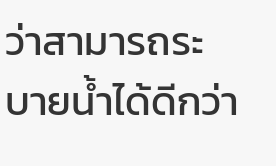ว่าสามารถระบายน้ำได้ดีกว่า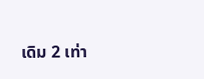เดิม 2 เท่า